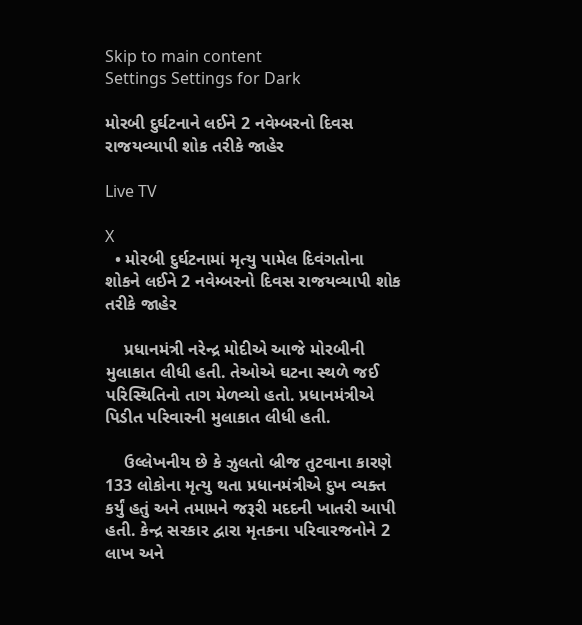Skip to main content
Settings Settings for Dark

મોરબી દુર્ઘટનાને લઈને 2 નવેમ્બરનો દિવસ રાજયવ્યાપી શોક તરીકે જાહેર

Live TV

X
  • મોરબી દુર્ઘટનામાં મૃત્યુ પામેલ દિવંગતોના શોકને લઈને 2 નવેમ્બરનો દિવસ રાજયવ્યાપી શોક તરીકે જાહેર

    પ્રધાનમંત્રી નરેન્દ્ર મોદીએ આજે મોરબીની મુલાકાત લીધી હતી. તેઓએ ઘટના સ્થળે જઈ પરિસ્થિતિનો તાગ મેળવ્યો હતો. પ્રધાનમંત્રીએ પિડીત પરિવારની મુલાકાત લીધી હતી.

    ઉલ્લેખનીય છે કે ઝુલતો બ્રીજ તુટવાના કારણે 133 લોકોના મૃત્યુ થતા પ્રધાનમંત્રીએ દુખ વ્યક્ત કર્યું હતું અને તમામને જરૂરી મદદની ખાતરી આપી હતી. કેન્દ્ર સરકાર દ્વારા મૃતકના પરિવારજનોને 2 લાખ અને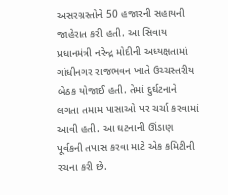અસરગ્રસ્તોને 50 હજારની સહાયની જાહેરાત કરી હતી. આ સિવાય પ્રધાનમંત્રી નરેન્દ્ર મોદીની અધ્યક્ષતામાં ગાંધીનગર રાજભવન ખાતે ઉચ્ચસ્તરીય બેઠક યોજાઈ હતી. તેમાં દુર્ઘટનાને લગતા તમામ પાસાઓ પર ચર્ચા કરવામાં આવી હતી. આ ઘટનાની ઊંડાણ પૂર્વકની તપાસ કરવા માટે એક કમિટીની રચના કરી છે.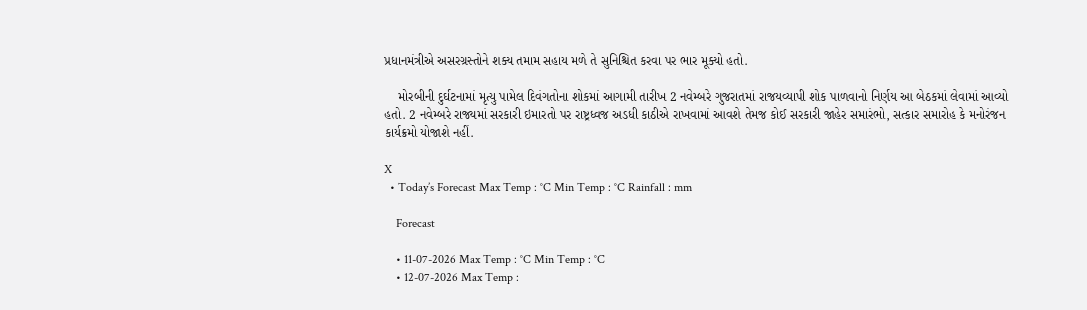પ્રધાનમંત્રીએ અસરગ્રસ્તોને શક્ય તમામ સહાય મળે તે સુનિશ્ચિત કરવા પર ભાર મૂક્યો હતો.

    મોરબીની દુર્ઘટનામાં મૃત્યુ પામેલ દિવંગતોના શોકમાં આગામી તારીખ 2 નવેમ્બરે ગુજરાતમાં રાજયવ્યાપી શોક પાળવાનો નિર્ણય આ બેઠકમાં લેવામાં આવ્યો હતો. 2 નવેમ્બરે રાજ્યમાં સરકારી ઇમારતો પર રાષ્ટ્રધ્વજ અડધી કાઠીએ રાખવામાં આવશે તેમજ કોઈ સરકારી જાહેર સમારંભો, સત્કાર સમારોહ કે મનોરંજન કાર્યક્રમો યોજાશે નહીં.

X
  • Today’s Forecast Max Temp : °C Min Temp : °C Rainfall : mm

    Forecast

    • 11-07-2026 Max Temp : °C Min Temp : °C
    • 12-07-2026 Max Temp :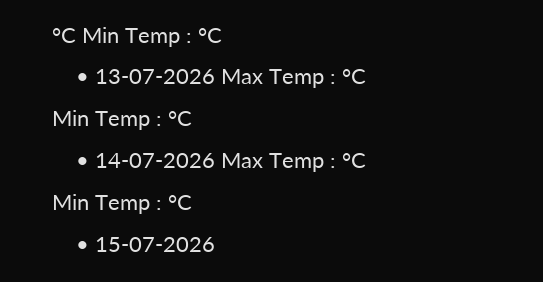°C Min Temp : °C
    • 13-07-2026 Max Temp : °C Min Temp : °C
    • 14-07-2026 Max Temp : °C Min Temp : °C
    • 15-07-2026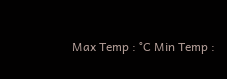Max Temp : °C Min Temp :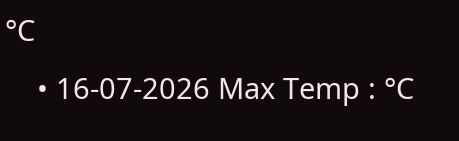°C
    • 16-07-2026 Max Temp : °C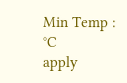Min Temp : °C
apply